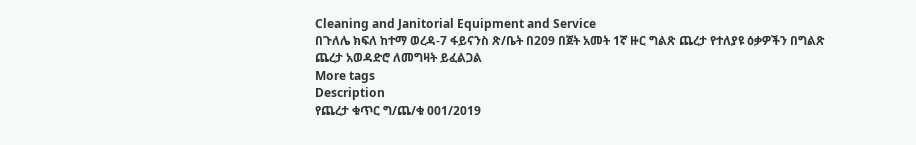Cleaning and Janitorial Equipment and Service
በጉለሌ ክፍለ ከተማ ወረዳ-7 ፋይናንስ ጽ/ቤት በ209 በጀት አመት 1ኛ ዙር ግልጽ ጨረታ የተለያዩ ዕቃዎችን በግልጽ ጨረታ አወዳድሮ ለመግዛት ይፈልጋል
More tags
Description
የጨረታ ቁጥር ግ/ጨ/ቁ 001/2019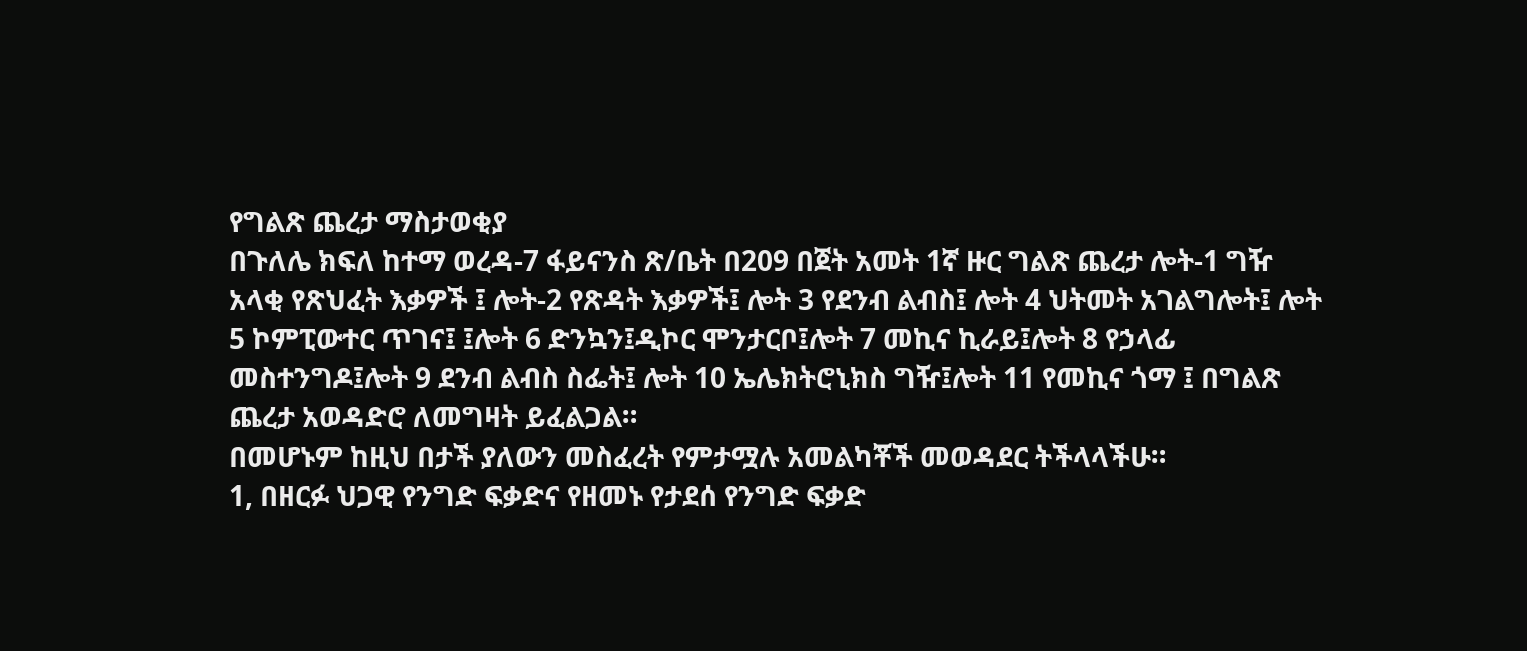የግልጽ ጨረታ ማስታወቂያ
በጉለሌ ክፍለ ከተማ ወረዳ-7 ፋይናንስ ጽ/ቤት በ209 በጀት አመት 1ኛ ዙር ግልጽ ጨረታ ሎት-1 ግዥ አላቂ የጽህፈት እቃዎች ፤ ሎት-2 የጽዳት እቃዎች፤ ሎት 3 የደንብ ልብስ፤ ሎት 4 ህትመት አገልግሎት፤ ሎት 5 ኮምፒውተር ጥገና፤ ፤ሎት 6 ድንኳን፤ዲኮር ሞንታርቦ፤ሎት 7 መኪና ኪራይ፤ሎት 8 የኃላፊ መስተንግዶ፤ሎት 9 ደንብ ልብስ ስፌት፤ ሎት 10 ኤሌክትሮኒክስ ግዥ፤ሎት 11 የመኪና ጎማ ፤ በግልጽ ጨረታ አወዳድሮ ለመግዛት ይፈልጋል።
በመሆኑም ከዚህ በታች ያለውን መስፈረት የምታሟሉ አመልካቾች መወዳደር ትችላላችሁ።
1, በዘርፉ ህጋዊ የንግድ ፍቃድና የዘመኑ የታደሰ የንግድ ፍቃድ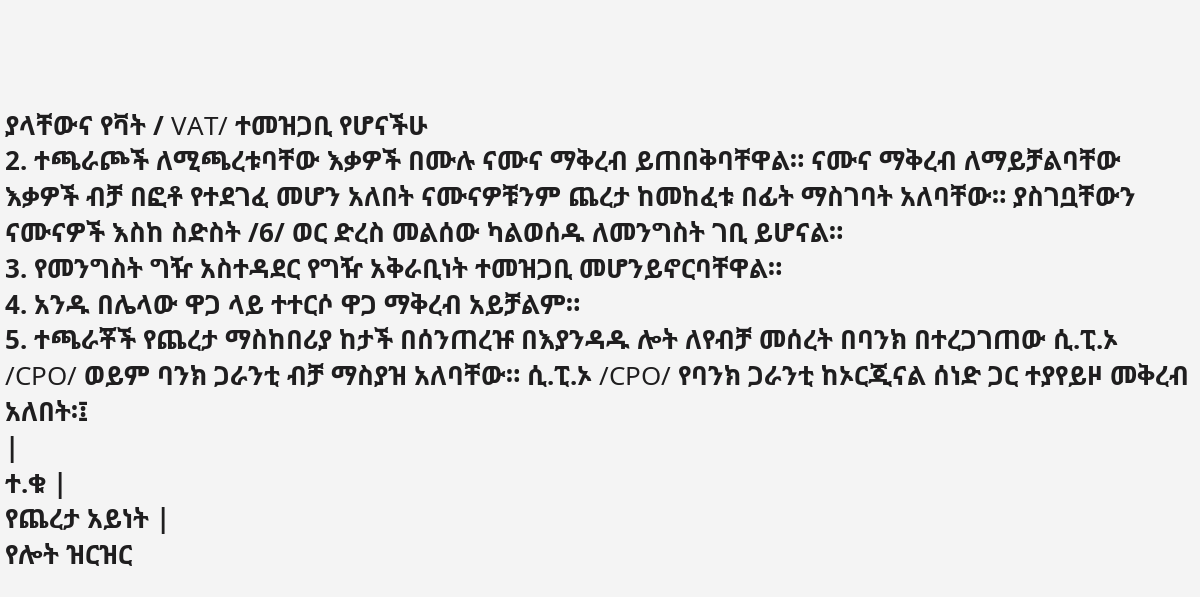ያላቸውና የቫት / VAT/ ተመዝጋቢ የሆናችሁ
2. ተጫራጮች ለሚጫረቱባቸው እቃዎች በሙሉ ናሙና ማቅረብ ይጠበቅባቸዋል። ናሙና ማቅረብ ለማይቻልባቸው እቃዎች ብቻ በፎቶ የተደገፈ መሆን አለበት ናሙናዎቹንም ጨረታ ከመከፈቱ በፊት ማስገባት አለባቸው። ያስገቧቸውን ናሙናዎች እስከ ስድስት /6/ ወር ድረስ መልሰው ካልወሰዱ ለመንግስት ገቢ ይሆናል።
3. የመንግስት ግዥ አስተዳደር የግዥ አቅራቢነት ተመዝጋቢ መሆንይኖርባቸዋል።
4. አንዱ በሌላው ዋጋ ላይ ተተርሶ ዋጋ ማቅረብ አይቻልም።
5. ተጫራቾች የጨረታ ማስከበሪያ ከታች በሰንጠረዡ በእያንዳዱ ሎት ለየብቻ መሰረት በባንክ በተረጋገጠው ሲ.ፒ.ኦ /CPO/ ወይም ባንክ ጋራንቲ ብቻ ማስያዝ አለባቸው። ሲ.ፒ.ኦ /CPO/ የባንክ ጋራንቲ ከኦርጂናል ሰነድ ጋር ተያየይዞ መቅረብ አለበት፡፤
|
ተ.ቁ |
የጨረታ አይነት |
የሎት ዝርዝር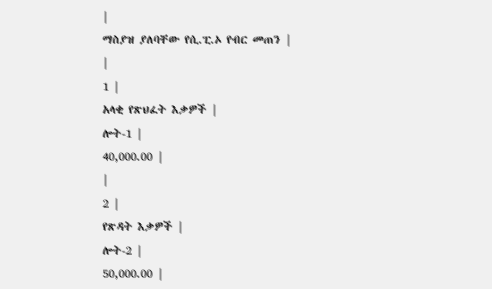|
ማስያዝ ያለባቸው የሲ.ፒ.ኦ የብር መጠን |
|
1 |
አላቂ የጽህፈት እቃዎች |
ሎት-1 |
40,000.00 |
|
2 |
የጽዳት እቃዎች |
ሎት-2 |
50,000.00 |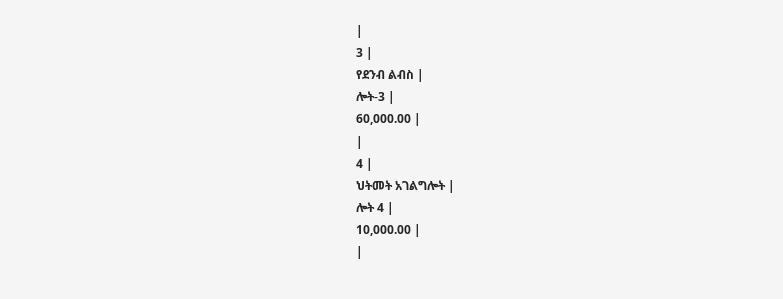|
3 |
የደንብ ልብስ |
ሎት-3 |
60,000.00 |
|
4 |
ህትመት አገልግሎት |
ሎት 4 |
10,000.00 |
|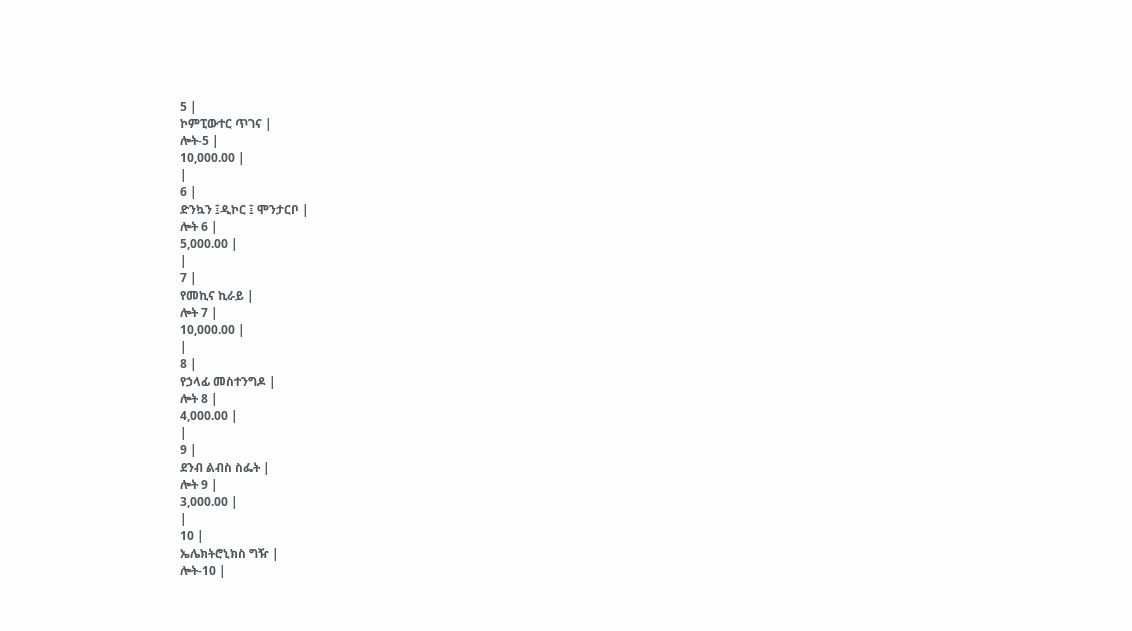5 |
ኮምፒውተር ጥገና |
ሎት-5 |
10,000.00 |
|
6 |
ድንኳን ፤ዲኮር ፤ ሞንታርቦ |
ሎት 6 |
5,000.00 |
|
7 |
የመኪና ኪራይ |
ሎት 7 |
10,000.00 |
|
8 |
የኃላፊ መስተንግዶ |
ሎት 8 |
4,000.00 |
|
9 |
ደንብ ልብስ ስፌት |
ሎት 9 |
3,000.00 |
|
10 |
ኤሌክትሮኒክስ ግዥ |
ሎት-10 |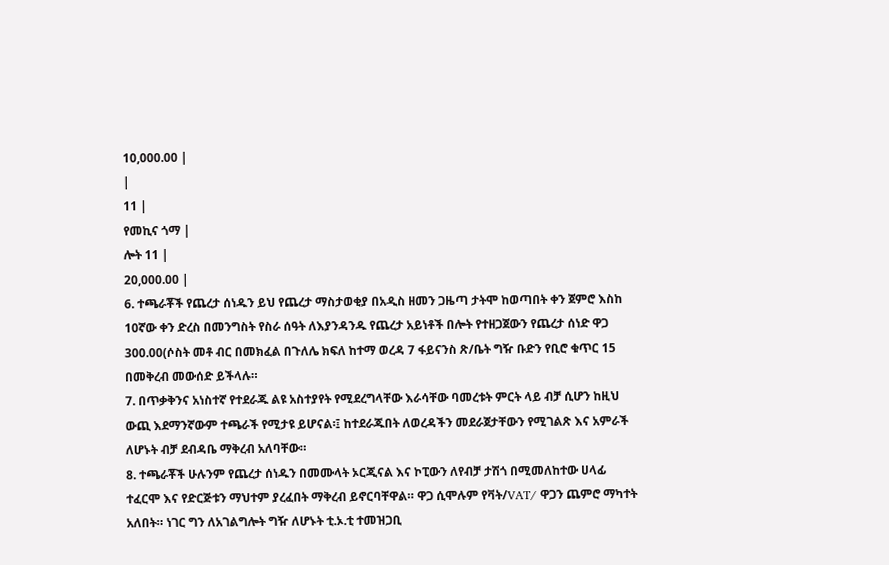10,000.00 |
|
11 |
የመኪና ጎማ |
ሎት 11 |
20,000.00 |
6. ተጫራቾች የጨረታ ሰነዱን ይህ የጨረታ ማስታወቂያ በአዲስ ዘመን ጋዜጣ ታትሞ ከወጣበት ቀን ጀምሮ እስከ 10ኛው ቀን ድረስ በመንግስት የስራ ሰዓት ለእያንዳንዱ የጨረታ አይነቶች በሎት የተዘጋጀውን የጨረታ ሰነድ ዋጋ 300.00(ሶስት መቶ ብር በመክፈል በጉለሌ ክፍለ ከተማ ወረዳ 7 ፋይናንስ ጽ/ቤት ግዥ ቡድን የቢሮ ቁጥር 15 በመቅረብ መውሰድ ይችላሉ።
7. በጥቃቅንና አነስተኛ የተደራጁ ልዩ አስተያየት የሚደረግላቸው እራሳቸው ባመረቱት ምርት ላይ ብቻ ሲሆን ከዚህ ውጪ እደማንኛውም ተጫራች የሚታዩ ይሆናል፡፤ ከተደራጁበት ለወረዳችን መደራጀታቸውን የሚገልጽ እና አምራች ለሆኑት ብቻ ደብዳቤ ማቅረብ አለባቸው።
8. ተጫራቾች ሁሉንም የጨረታ ሰነዱን በመሙላት ኦርጂናል እና ኮፒውን ለየብቻ ታሽጎ በሚመለከተው ሀላፊ ተፈርሞ እና የድርጅቱን ማህተም ያረፈበት ማቅረብ ይኖርባቸዋል። ዋጋ ሲሞሉም የቫት/VAT/ ዋጋን ጨምሮ ማካተት አለበት። ነገር ግን ለአገልግሎት ግዥ ለሆኑት ቲ.ኦ.ቲ ተመዝጋቢ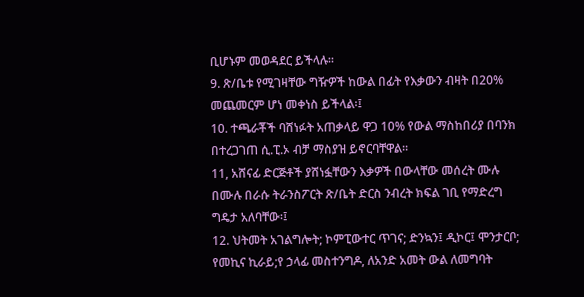ቢሆኑም መወዳደር ይችላሉ።
9. ጽ/ቤቱ የሚገዛቸው ግዥዎች ከውል በፊት የእቃውን ብዛት በ20% መጨመርም ሆነ መቀነስ ይችላል፡፤
10. ተጫራቾች ባሸነፉት አጠቃላይ ዋጋ 10% የውል ማስከበሪያ በባንክ በተረጋገጠ ሲ.ፒ.ኦ ብቻ ማስያዝ ይኖርባቸዋል።
11, አሸናፊ ድርጅቶች ያሸነፏቸውን እቃዎች በውላቸው መሰረት ሙሉ በሙሉ በራሱ ትራንስፖርት ጽ/ቤት ድርስ ንብረት ክፍል ገቢ የማድረግ ግዴታ አለባቸው፡፤
12. ህትመት አገልግሎት; ኮምፒውተር ጥገና; ድንኳን፤ ዲኮር፤ ሞንታርቦ; የመኪና ኪራይ;የ ኃላፊ መስተንግዶ, ለአንድ አመት ውል ለመግባት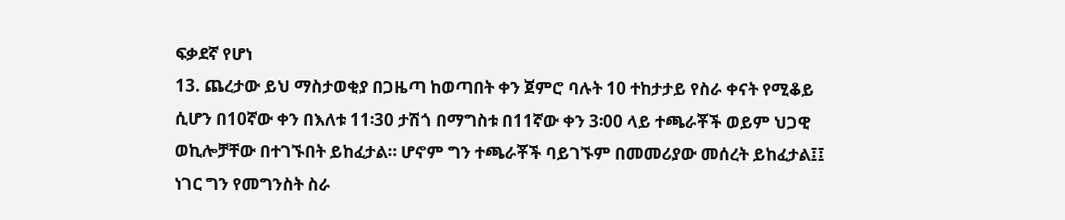ፍቃደኛ የሆነ
13. ጨረታው ይህ ማስታወቂያ በጋዜጣ ከወጣበት ቀን ጀምሮ ባሉት 10 ተከታታይ የስራ ቀናት የሚቆይ ሲሆን በ10ኛው ቀን በእለቱ 11፡30 ታሽጎ በማግስቱ በ11ኛው ቀን 3፡00 ላይ ተጫራቾች ወይም ህጋዊ ወኪሎቻቸው በተገኙበት ይከፈታል። ሆኖም ግን ተጫራቾች ባይገኙም በመመሪያው መሰረት ይከፈታል፤፤ ነገር ግን የመግንስት ስራ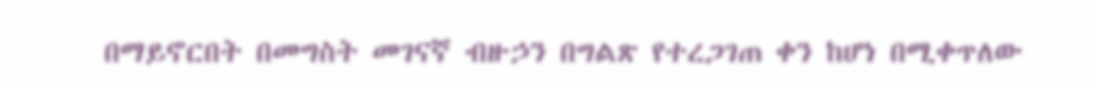በማይኖርበት በመግስት መገናኛ ብዙኃን በግልጽ የተረጋገጠ ቀን ከሆነ በሚቀጥለው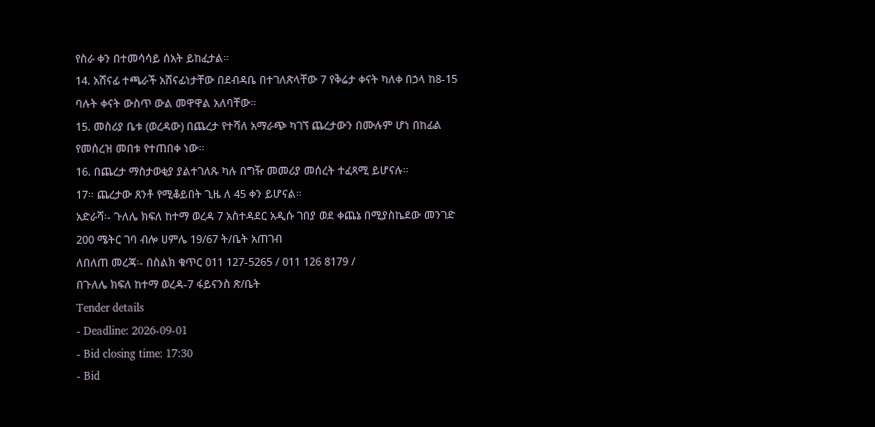የስራ ቀን በተመሳሳይ ሰአት ይከፈታል።
14. አሸናፊ ተጫራች አሸናፊነታቸው በደብዳቤ በተገለጽላቸው 7 የቅሬታ ቀናት ካለቀ በኃላ ከ8-15 ባሉት ቀናት ውስጥ ውል መዋዋል አለባቸው።
15. መስሪያ ቤቱ (ወረዳው) በጨረታ የተሻለ አማራጭ ካገኘ ጨረታውን በሙሉም ሆነ በከፊል የመሰረዝ መበቱ የተጠበቀ ነው።
16. በጨረታ ማስታወቂያ ያልተገለጹ ካሉ በግዥ መመሪያ መሰረት ተፈጻሚ ይሆናሉ።
17። ጨረታው ጸንቶ የሚቆይበት ጊዜ ለ 45 ቀን ይሆናል።
አድራሻ፡- ጉለሌ ክፍለ ከተማ ወረዳ 7 አስተዳደር አዲሱ ገበያ ወደ ቀጨኔ በሚያስኬደው መንገድ 200 ሜትር ገባ ብሎ ሀምሌ 19/67 ት/ቤት አጠገብ
ለበለጠ መረጃ፡- በስልክ ቁጥር 011 127-5265 / 011 126 8179 /
በጉለሌ ክፍለ ከተማ ወረዳ-7 ፋይናንስ ጽ/ቤት
Tender details
- Deadline: 2026-09-01
- Bid closing time: 17:30
- Bid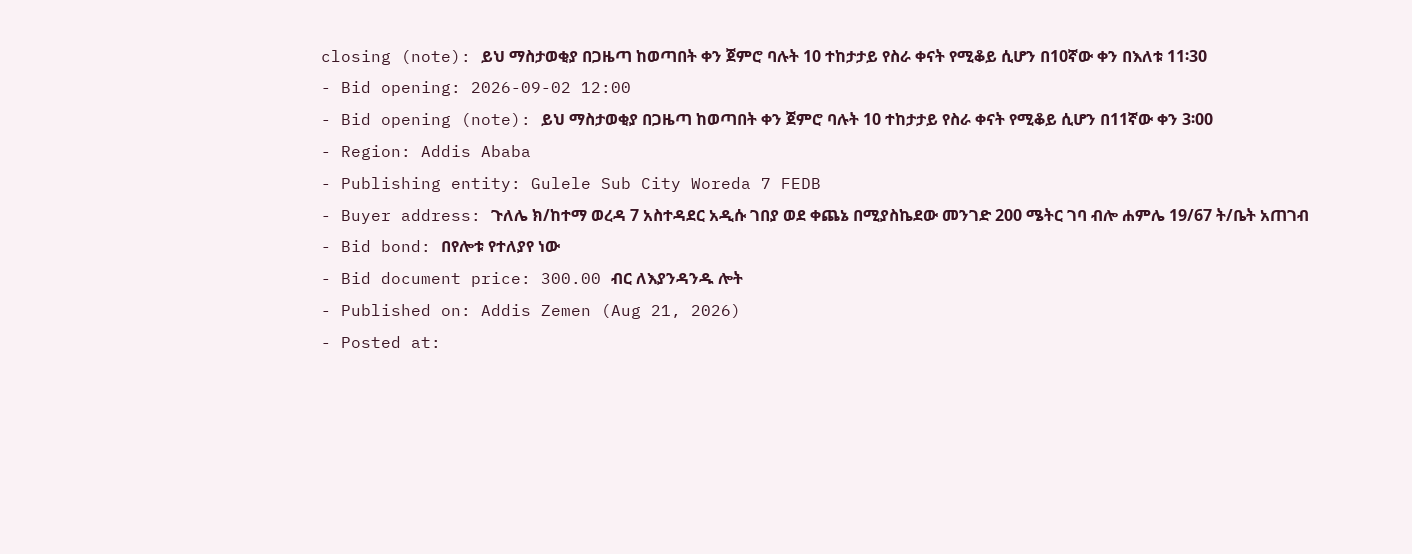closing (note): ይህ ማስታወቂያ በጋዜጣ ከወጣበት ቀን ጀምሮ ባሉት 10 ተከታታይ የስራ ቀናት የሚቆይ ሲሆን በ10ኛው ቀን በእለቱ 11፡30
- Bid opening: 2026-09-02 12:00
- Bid opening (note): ይህ ማስታወቂያ በጋዜጣ ከወጣበት ቀን ጀምሮ ባሉት 10 ተከታታይ የስራ ቀናት የሚቆይ ሲሆን በ11ኛው ቀን 3፡00
- Region: Addis Ababa
- Publishing entity: Gulele Sub City Woreda 7 FEDB
- Buyer address: ጉለሌ ክ/ከተማ ወረዳ 7 አስተዳደር አዲሱ ገበያ ወደ ቀጨኔ በሚያስኬደው መንገድ 200 ሜትር ገባ ብሎ ሐምሌ 19/67 ት/ቤት አጠገብ
- Bid bond: በየሎቱ የተለያየ ነው
- Bid document price: 300.00 ብር ለእያንዳንዱ ሎት
- Published on: Addis Zemen (Aug 21, 2026)
- Posted at: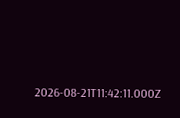2026-08-21T11:42:11.000Z